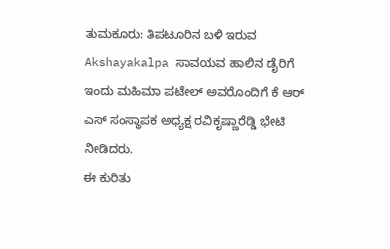ತುಮಕೂರು: ತಿಪಟೂರಿನ ಬಳಿ ಇರುವ Akshayakalpa ಸಾವಯವ ಹಾಲಿನ ಡೈರಿಗೆ ಇಂದು ಮಹಿಮಾ ಪಟೇಲ್ ಅವರೊಂದಿಗೆ ಕೆ ಆರ್ ಎಸ್ ಸಂಸ್ಥಾಪಕ ಅಧ್ಯಕ್ಷ ರವಿಕೃಷ್ಣಾರೆಡ್ಡಿ ಭೇಟಿ ನೀಡಿದರು.
ಈ ಕುರಿತು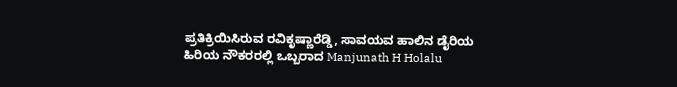ಪ್ರತಿಕ್ರಿಯಿಸಿರುವ ರವಿಕೃಷ್ಣಾರೆಡ್ಡಿ, ಸಾವಯವ ಹಾಲಿನ ಡೈರಿಯ ಹಿರಿಯ ನೌಕರರಲ್ಲಿ ಒಬ್ಬರಾದ Manjunath H Holalu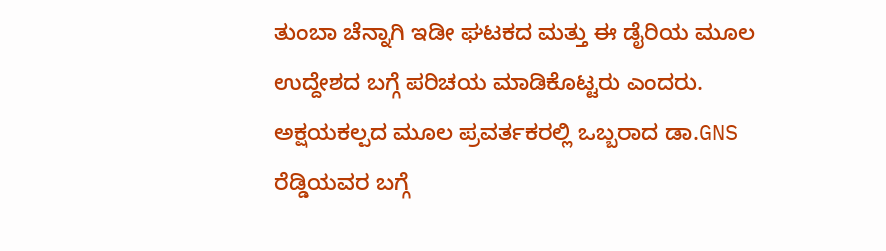ತುಂಬಾ ಚೆನ್ನಾಗಿ ಇಡೀ ಘಟಕದ ಮತ್ತು ಈ ಡೈರಿಯ ಮೂಲ ಉದ್ದೇಶದ ಬಗ್ಗೆ ಪರಿಚಯ ಮಾಡಿಕೊಟ್ಟರು ಎಂದರು.
ಅಕ್ಷಯಕಲ್ಪದ ಮೂಲ ಪ್ರವರ್ತಕರಲ್ಲಿ ಒಬ್ಬರಾದ ಡಾ.GNS ರೆಡ್ಡಿಯವರ ಬಗ್ಗೆ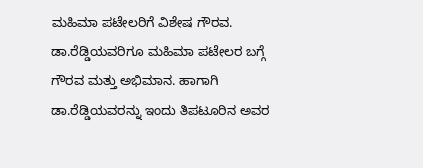ಮಹಿಮಾ ಪಟೇಲರಿಗೆ ವಿಶೇಷ ಗೌರವ. ಡಾ.ರೆಡ್ಡಿಯವರಿಗೂ ಮಹಿಮಾ ಪಟೇಲರ ಬಗ್ಗೆ ಗೌರವ ಮತ್ತು ಅಭಿಮಾನ. ಹಾಗಾಗಿ ಡಾ.ರೆಡ್ಡಿಯವರನ್ನು ಇಂದು ತಿಪಟೂರಿನ ಅವರ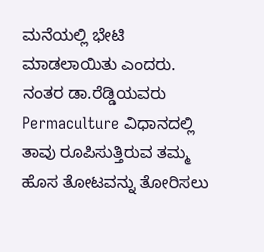ಮನೆಯಲ್ಲಿ ಭೇಟಿ ಮಾಡಲಾಯಿತು ಎಂದರು.
ನಂತರ ಡಾ.ರೆಡ್ಡಿಯವರು Permaculture ವಿಧಾನದಲ್ಲಿ ತಾವು ರೂಪಿಸುತ್ತಿರುವ ತಮ್ಮ ಹೊಸ ತೋಟವನ್ನು ತೋರಿಸಲು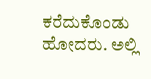ಕರೆದುಕೊಂಡು ಹೋದರು. ಅಲ್ಲಿ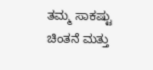ತಮ್ಮ ಸಾಕಷ್ಟು ಚಿಂತನೆ ಮತ್ತು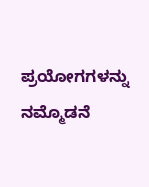ಪ್ರಯೋಗಗಳನ್ನು ನಮ್ಮೊಡನೆ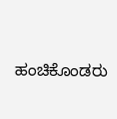ಹಂಚಿಕೊಂಡರು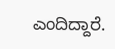ಎಂದಿದ್ದಾರೆ.